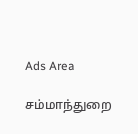Ads Area

சம்மாந்துறை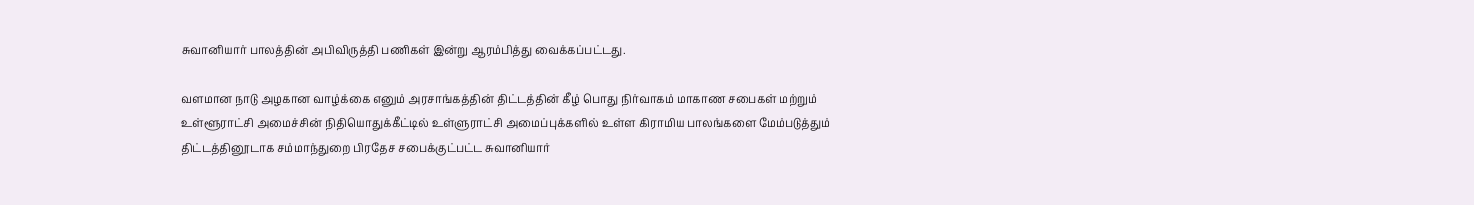சுவானியார் பாலத்தின் அபிவிருத்தி பணிகள் இன்று ஆரம்பித்து வைக்கப்பட்டது.

வளமான நாடு அழகான வாழ்க்கை எனும் அரசாங்கத்தின் திட்டத்தின் கீழ் பொது நிர்வாகம் மாகாண சபைகள் மற்றும் உள்ளூராட்சி அமைச்சின் நிதியொதுக்கீட்டில் உள்ளுராட்சி அமைப்புக்களில் உள்ள கிராமிய பாலங்களை மேம்படுத்தும் திட்டத்தினூடாக சம்மாந்துறை பிரதேச சபைக்குட்பட்ட சுவானியார்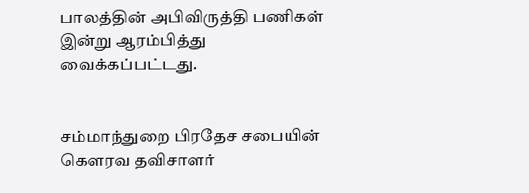பாலத்தின் அபிவிருத்தி பணிகள் இன்று ஆரம்பித்து வைக்கப்பட்டது.


சம்மாந்துறை பிரதேச சபையின் கௌரவ தவிசாளர்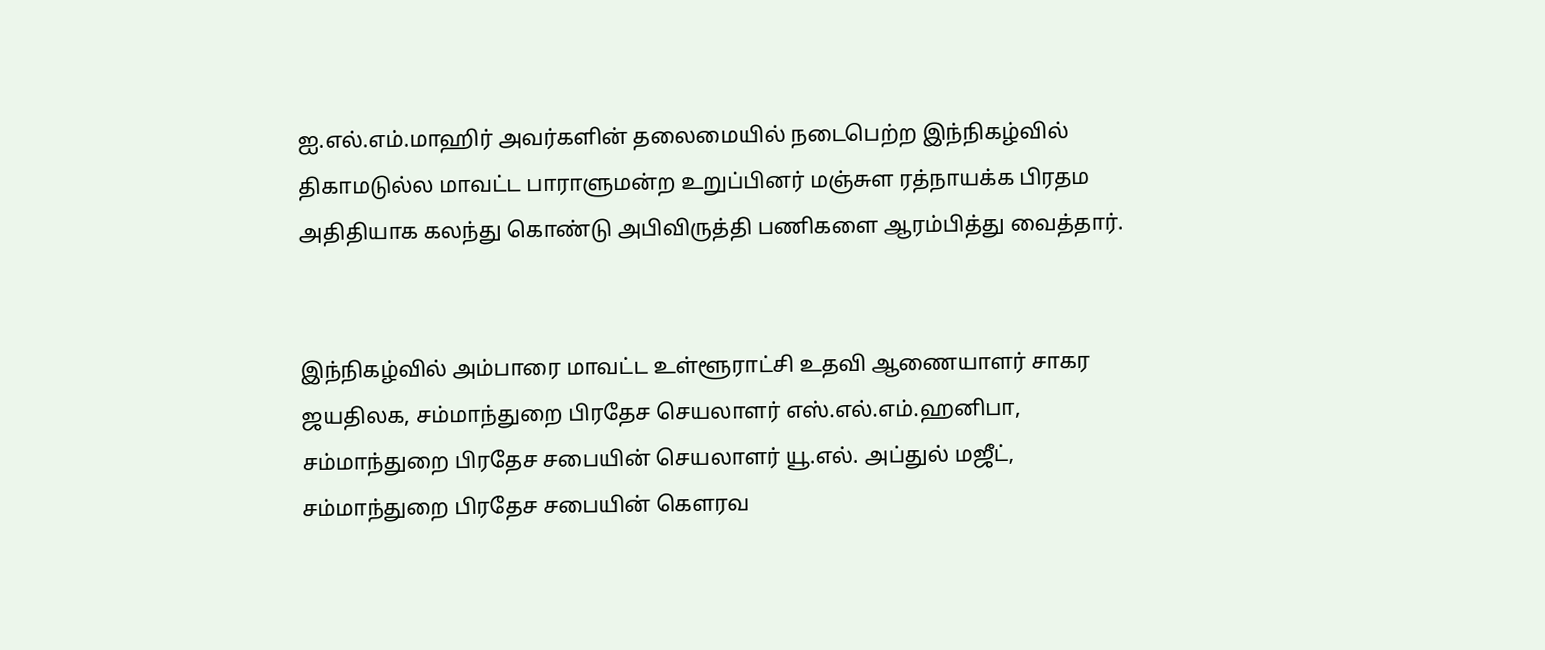ஐ.எல்.எம்.மாஹிர் அவர்களின் தலைமையில் நடைபெற்ற இந்நிகழ்வில் திகாமடுல்ல மாவட்ட பாராளுமன்ற உறுப்பினர் மஞ்சுள ரத்நாயக்க பிரதம  அதிதியாக கலந்து கொண்டு அபிவிருத்தி பணிகளை ஆரம்பித்து வைத்தார்.


இந்நிகழ்வில் அம்பாரை மாவட்ட உள்ளூராட்சி உதவி ஆணையாளர் சாகர ஜயதிலக, சம்மாந்துறை பிரதேச செயலாளர் எஸ்.எல்.எம்.ஹனிபா, சம்மாந்துறை பிரதேச சபையின் செயலாளர் யூ.எல். அப்துல் மஜீட், சம்மாந்துறை பிரதேச சபையின் கௌரவ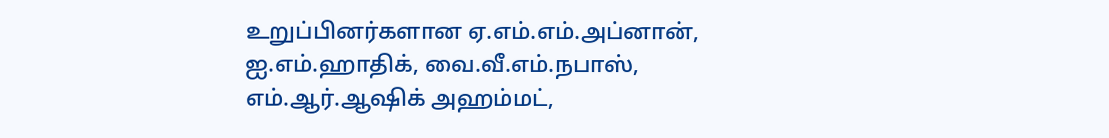உறுப்பினர்களான ஏ.எம்.எம்.அப்னான், ஐ.எம்.ஹாதிக், வை.வீ.எம்.நபாஸ், எம்.ஆர்.ஆஷிக் அஹம்மட்,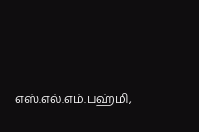எஸ்.எல்.எம்.பஹ்மி,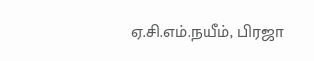ஏ.சி.எம்.நயீம், பிரஜா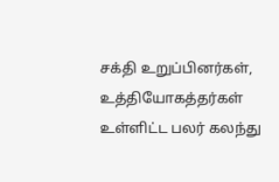சக்தி உறுப்பினர்கள், உத்தியோகத்தர்கள் உள்ளிட்ட பலர் கலந்து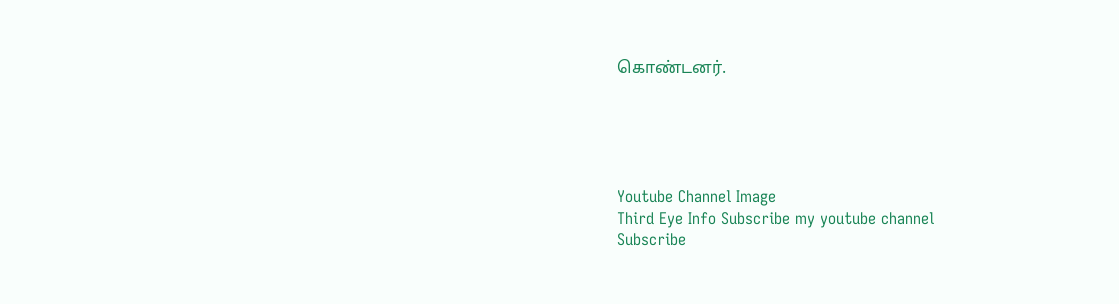கொண்டனர்.





Youtube Channel Image
Third Eye Info Subscribe my youtube channel
Subscribe